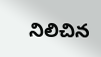నిలిచిన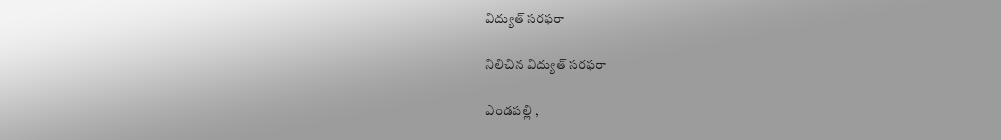విద్యుత్ స‌ర‌ఫ‌రా

నిలిచిన విద్యుత్ స‌ర‌ఫ‌రా

ఎండపల్లి ,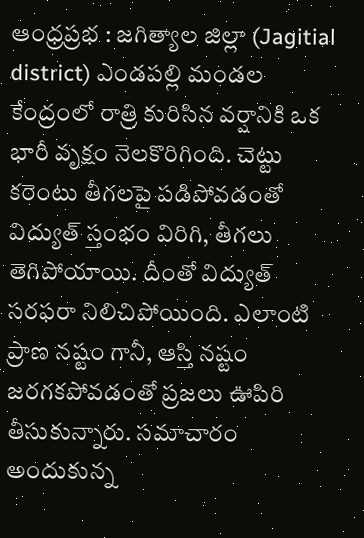ఆంధ్ర‌ప్ర‌భ : జగిత్యాల జిల్లా (Jagitial district) ఎండపల్లి మండల కేంద్రంలో రాత్రి కురిసిన వర్షానికి ఒక భారీ వృక్షం నెలకొరిగింది. చెట్టు కరెంటు తీగలపై పడిపోవడంతో విద్యుత్ స్తంభం విరిగి, తీగలు తెగిపోయాయి. దీంతో విద్యుత్ సరఫరా నిలిచిపోయింది. ఎలాంటి ప్రాణ నష్టం గానీ, ఆస్తి నష్టం జరగక‌పోవ‌డంతో ప్ర‌జ‌లు ఊపిరి తీసుకున్నారు. సమాచారం అందుకున్న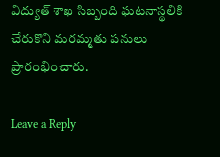విద్యుత్ శాఖ సిబ్బంది ఘటనాస్థలికి చేరుకొని మరమ్మతు పనులు ప్రారంభించారు.

Leave a Reply